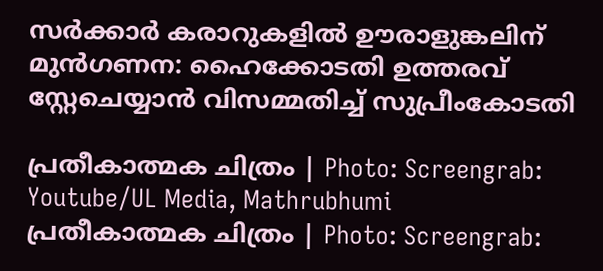സർക്കാർ കരാറുകളിൽ ഊരാളുങ്കലിന് മുൻഗണന: ഹൈക്കോടതി ഉത്തരവ് സ്റ്റേചെയ്യാൻ വിസമ്മതിച്ച് സുപ്രീംകോടതി

പ്രതീകാത്മക ചിത്രം | Photo: Screengrab: Youtube/UL Media, Mathrubhumi
പ്രതീകാത്മക ചിത്രം | Photo: Screengrab: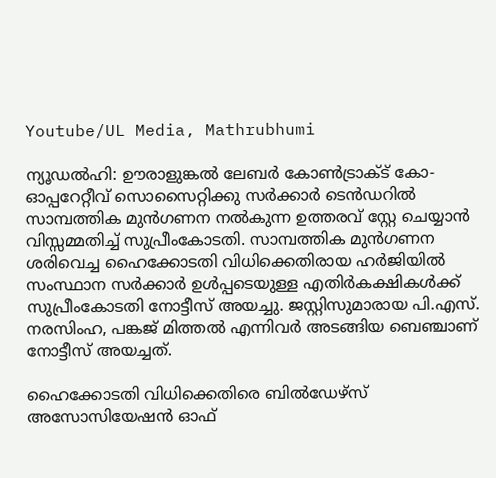Youtube/UL Media, Mathrubhumi

ന്യൂഡല്‍ഹി: ഊരാളുങ്കല്‍ ലേബര്‍ കോണ്‍ട്രാക്ട് കോ- ഓപ്പറേറ്റീവ് സൊസൈറ്റിക്കു സര്‍ക്കാര്‍ ടെന്‍ഡറില്‍ സാമ്പത്തിക മുന്‍ഗണന നല്‍കുന്ന ഉത്തരവ് സ്റ്റേ ചെയ്യാന്‍ വിസ്സമ്മതിച്ച് സുപ്രീംകോടതി. സാമ്പത്തിക മുന്‍ഗണന ശരിവെച്ച ഹൈക്കോടതി വിധിക്കെതിരായ ഹര്‍ജിയില്‍ സംസ്ഥാന സര്‍ക്കാര്‍ ഉള്‍പ്പടെയുള്ള എതിര്‍കക്ഷികള്‍ക്ക് സുപ്രീംകോടതി നോട്ടീസ് അയച്ചു. ജസ്റ്റിസുമാരായ പി.എസ്. നരസിംഹ, പങ്കജ് മിത്തല്‍ എന്നിവര്‍ അടങ്ങിയ ബെഞ്ചാണ് നോട്ടീസ് അയച്ചത്.

ഹൈക്കോടതി വിധിക്കെതിരെ ബില്‍ഡേഴ്‌സ് അസോസിയേഷന്‍ ഓഫ്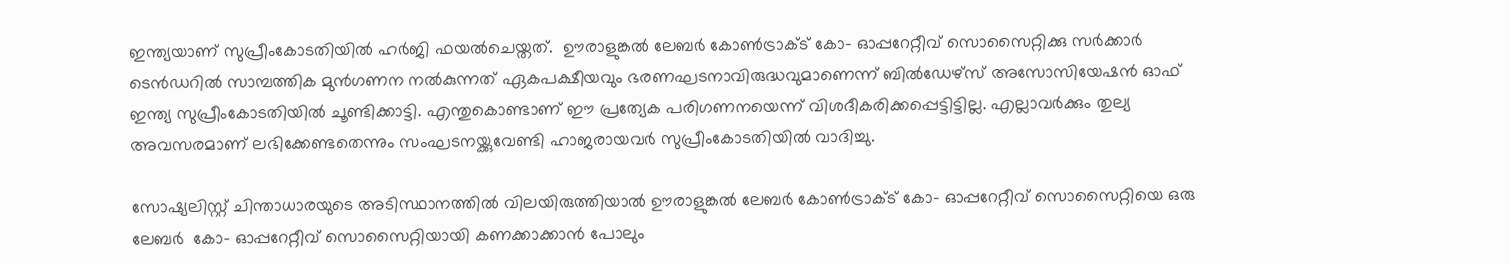ഇന്ത്യയാണ് സുപ്രീംകോടതിയില്‍ ഹര്‍ജി ഫയല്‍ചെയ്തത്.  ഊരാളുങ്കല്‍ ലേബര്‍ കോണ്‍ട്രാക്ട് കോ- ഓപ്പറേറ്റീവ് സൊസൈറ്റിക്കു സര്‍ക്കാര്‍ ടെന്‍ഡറില്‍ സാമ്പത്തിക മുന്‍ഗണന നല്‍കുന്നത് ഏകപക്ഷീയവും ഭരണഘടനാവിരുദ്ധവുമാണെന്ന് ബില്‍ഡേഴ്‌സ് അസോസിയേഷന്‍ ഓഫ് ഇന്ത്യ സുപ്രീംകോടതിയില്‍ ചൂണ്ടിക്കാട്ടി. എന്തുകൊണ്ടാണ് ഈ പ്രത്യേക പരിഗണനയെന്ന് വിശദീകരിക്കപ്പെട്ടിട്ടില്ല. എല്ലാവര്‍ക്കും തുല്യ അവസരമാണ് ലഭിക്കേണ്ടതെന്നും സംഘടനയ്ക്കുവേണ്ടി ഹാജരായവര്‍ സുപ്രീംകോടതിയില്‍ വാദിച്ചു.

സോഷ്യലിസ്റ്റ് ചിന്താധാരയുടെ അടിസ്ഥാനത്തില്‍ വിലയിരുത്തിയാല്‍ ഊരാളുങ്കല്‍ ലേബര്‍ കോണ്‍ട്രാക്ട് കോ- ഓപ്പറേറ്റീവ് സൊസൈറ്റിയെ ഒരു ലേബര്‍  കോ- ഓപ്പറേറ്റീവ് സൊസൈറ്റിയായി കണക്കാക്കാന്‍ പോലും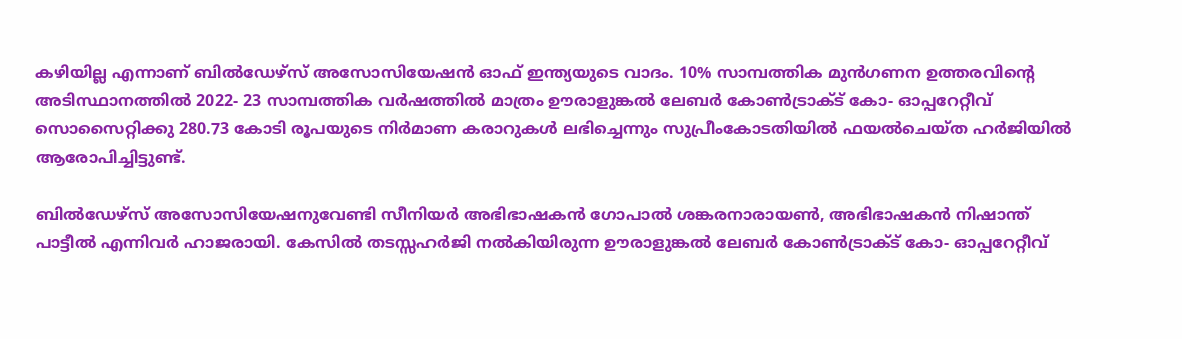കഴിയില്ല എന്നാണ് ബില്‍ഡേഴ്‌സ് അസോസിയേഷന്‍ ഓഫ് ഇന്ത്യയുടെ വാദം. 10% സാമ്പത്തിക മുന്‍ഗണന ഉത്തരവിന്റെ അടിസ്ഥാനത്തില്‍ 2022- 23 സാമ്പത്തിക വര്‍ഷത്തില്‍ മാത്രം ഊരാളുങ്കല്‍ ലേബര്‍ കോണ്‍ട്രാക്ട് കോ- ഓപ്പറേറ്റീവ് സൊസൈറ്റിക്കു 280.73 കോടി രൂപയുടെ നിര്‍മാണ കരാറുകള്‍ ലഭിച്ചെന്നും സുപ്രീംകോടതിയില്‍ ഫയല്‍ചെയ്ത ഹര്‍ജിയില്‍ ആരോപിച്ചിട്ടുണ്ട്.

ബില്‍ഡേഴ്‌സ് അസോസിയേഷനുവേണ്ടി സീനിയര്‍ അഭിഭാഷകന്‍ ഗോപാല്‍ ശങ്കരനാരായണ്‍, അഭിഭാഷകന്‍ നിഷാന്ത് പാട്ടീല്‍ എന്നിവര്‍ ഹാജരായി. കേസില്‍ തടസ്സഹര്‍ജി നല്‍കിയിരുന്ന ഊരാളുങ്കല്‍ ലേബര്‍ കോണ്‍ട്രാക്ട് കോ- ഓപ്പറേറ്റീവ്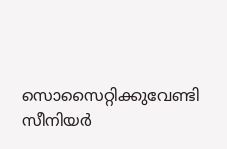സൊസൈറ്റിക്കുവേണ്ടി സീനിയര്‍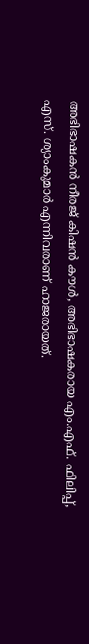അഭിഭാഷകന്‍ നീരജ് കിഷന്‍ കൗള്‍, അഭിഭാഷകരായ എം.എഫ്. ഫിലിപ്പ്, എസ്. ശ്യാംകുമാര്‍ എന്നിവരാണ് ഹാജരായത്.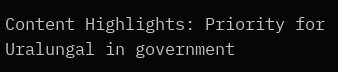Content Highlights: Priority for Uralungal in government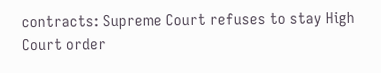contracts: Supreme Court refuses to stay High Court order